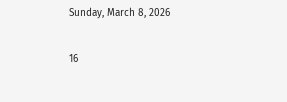Sunday, March 8, 2026

16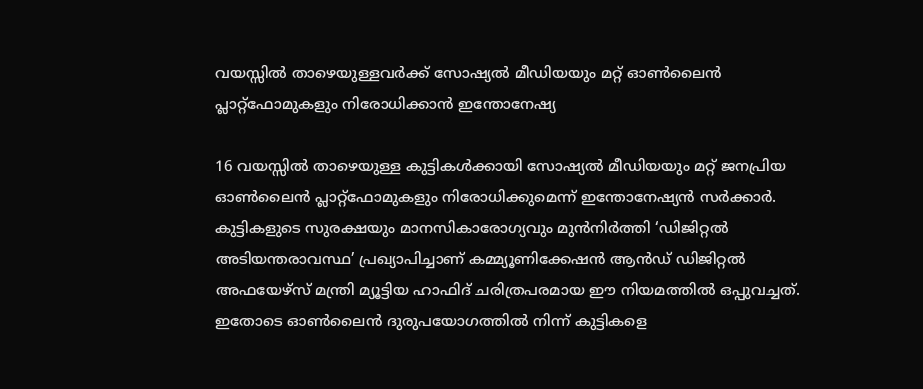വയസ്സിൽ താഴെയുള്ളവർക്ക് സോഷ്യൽ മീഡിയയും മറ്റ് ഓൺലൈൻ പ്ലാറ്റ്‌ഫോമുകളും നിരോധിക്കാൻ ഇന്തോനേഷ്യ

16 വയസ്സിൽ താഴെയുള്ള കുട്ടികൾക്കായി സോഷ്യൽ മീഡിയയും മറ്റ് ജനപ്രിയ ഓൺലൈൻ പ്ലാറ്റ്‌ഫോമുകളും നിരോധിക്കുമെന്ന് ഇന്തോനേഷ്യൻ സർക്കാർ. കുട്ടികളുടെ സുരക്ഷയും മാനസികാരോഗ്യവും മുൻനിർത്തി ‘ഡിജിറ്റൽ അടിയന്തരാവസ്ഥ’ പ്രഖ്യാപിച്ചാണ് കമ്മ്യൂണിക്കേഷൻ ആൻഡ് ഡിജിറ്റൽ അഫയേഴ്‌സ് മന്ത്രി മ്യൂട്ടിയ ഹാഫിദ് ചരിത്രപരമായ ഈ നിയമത്തിൽ ഒപ്പുവച്ചത്. ഇതോടെ ഓൺലൈൻ ദുരുപയോഗത്തിൽ നിന്ന് കുട്ടികളെ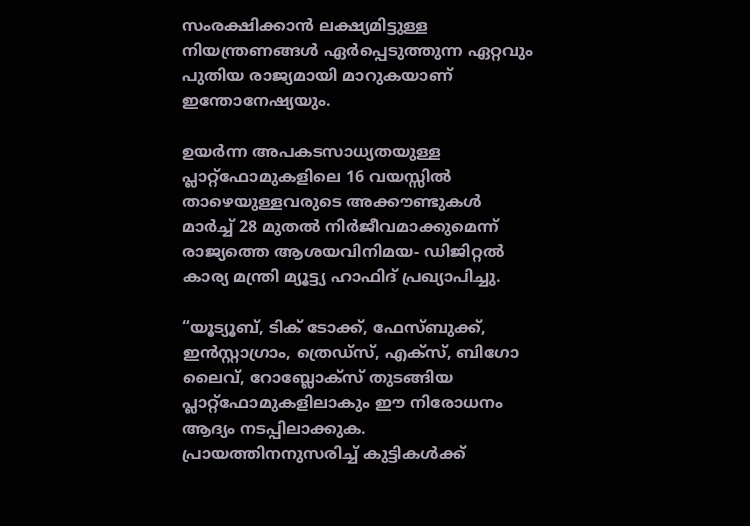സംരക്ഷിക്കാൻ ലക്ഷ്യമിട്ടുള്ള നിയന്ത്രണങ്ങൾ ഏർപ്പെടുത്തുന്ന ഏറ്റവും പുതിയ രാജ്യമായി മാറുകയാണ് ഇന്തോനേഷ്യയും.

ഉയർന്ന അപകടസാധ്യതയുള്ള പ്ലാറ്റ്‌ഫോമുകളിലെ 16 വയസ്സിൽ താഴെയുള്ളവരുടെ അക്കൗണ്ടുകൾ മാർച്ച് 28 മുതൽ നിർജീവമാക്കുമെന്ന് രാജ്യത്തെ ആശയവിനിമയ- ഡിജിറ്റൽ കാര്യ മന്ത്രി മ്യൂട്ട്യ ഹാഫിദ് പ്രഖ്യാപിച്ചു.

“യൂട്യൂബ്, ടിക് ടോക്ക്, ഫേസ്ബുക്ക്, ഇൻസ്റ്റാഗ്രാം, ത്രെഡ്‌സ്, എക്സ്, ബിഗോ ലൈവ്, റോബ്ലോക്സ് തുടങ്ങിയ പ്ലാറ്റ്‌ഫോമുകളിലാകും ഈ നിരോധനം ആദ്യം നടപ്പിലാക്കുക. പ്രായത്തിനനുസരിച്ച് കുട്ടികൾക്ക്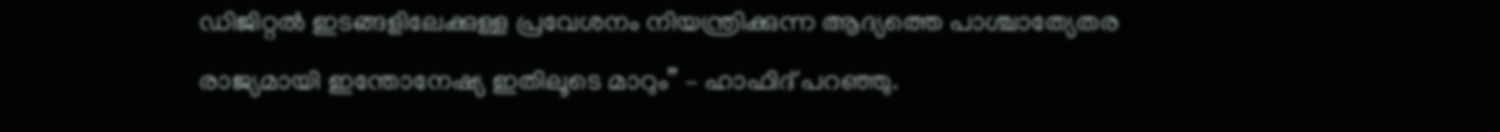ഡിജിറ്റൽ ഇടങ്ങളിലേക്കുള്ള പ്രവേശനം നിയന്ത്രിക്കുന്ന ആദ്യത്തെ പാശ്ചാത്യേതര രാജ്യമായി ഇന്തോനേഷ്യ ഇതിലൂടെ മാറും” – ഹാഫിദ് പറഞ്ഞു.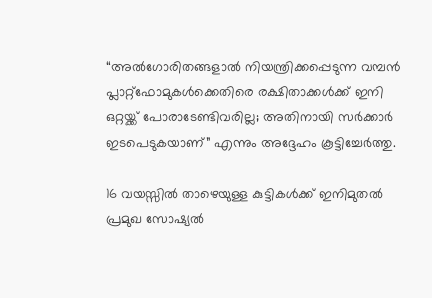“അൽഗോരിതങ്ങളാൽ നിയന്ത്രിക്കപ്പെടുന്ന വമ്പൻ പ്ലാറ്റ്‌ഫോമുകൾക്കെതിരെ രക്ഷിതാക്കൾക്ക് ഇനി ഒറ്റയ്ക്ക് പോരാടേണ്ടിവരില്ല; അതിനായി സർക്കാർ ഇടപെടുകയാണ്” എന്നും അദ്ദേഹം കൂട്ടിച്ചേ‍‍‍ർത്തു.

16 വയസ്സിൽ താഴെയുള്ള കുട്ടികൾക്ക് ഇനിമുതൽ പ്രമുഖ സോഷ്യൽ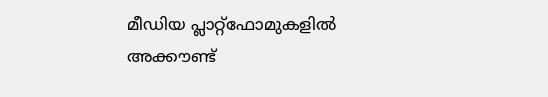മീഡിയ പ്ലാറ്റ്‌ഫോമുകളിൽ അക്കൗണ്ട്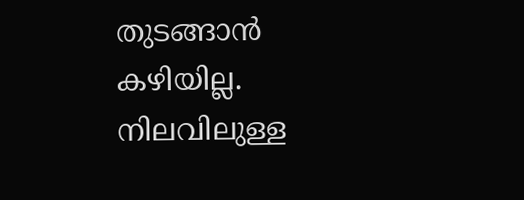തുടങ്ങാൻ കഴിയില്ല. നിലവിലുള്ള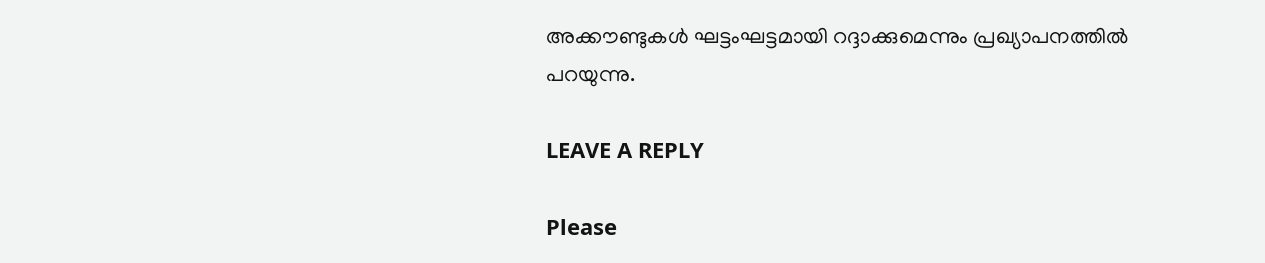അക്കൗണ്ടുകൾ ഘട്ടംഘട്ടമായി റദ്ദാക്കുമെന്നും പ്രഖ്യാപനത്തിൽ പറയുന്നു.

LEAVE A REPLY

Please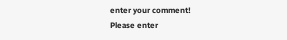enter your comment!
Please enter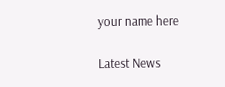your name here

Latest News